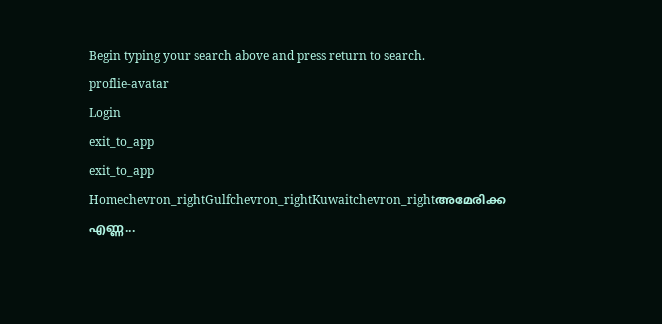Begin typing your search above and press return to search.
proflie-avatar
Login
exit_to_app
exit_to_app
Homechevron_rightGulfchevron_rightKuwaitchevron_rightഅമേരിക്ക എണ്ണ...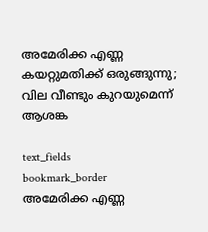അമേരിക്ക എണ്ണ കയറ്റുമതിക്ക് ഒരുങ്ങുന്നു; വില വീണ്ടും കുറയുമെന്ന് ആശങ്ക

text_fields
bookmark_border
അമേരിക്ക എണ്ണ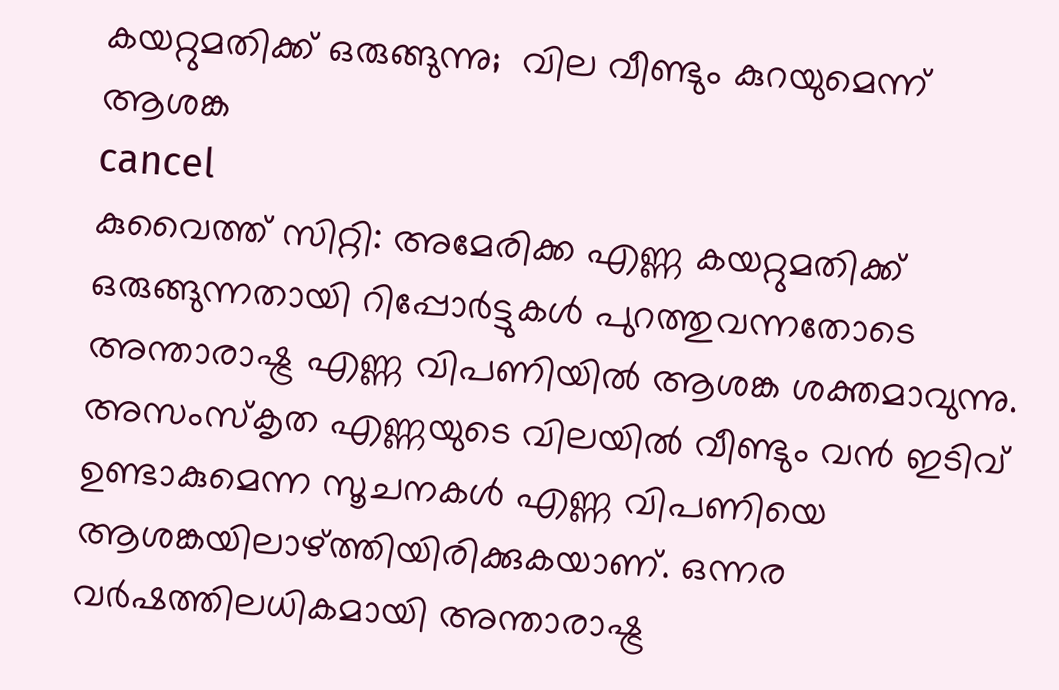കയറ്റുമതിക്ക് ഒരുങ്ങുന്നു;  വില വീണ്ടും കുറയുമെന്ന് ആശങ്ക
cancel
കുവൈത്ത് സിറ്റി: അമേരിക്ക എണ്ണ കയറ്റുമതിക്ക് ഒരുങ്ങുന്നതായി റിപ്പോര്‍ട്ടുകള്‍ പുറത്തുവന്നതോടെ അന്താരാഷ്ട്ര എണ്ണ വിപണിയില്‍ ആശങ്ക ശക്തമാവുന്നു. അസംസ്കൃത എണ്ണയുടെ വിലയില്‍ വീണ്ടും വന്‍ ഇടിവ് ഉണ്ടാകുമെന്ന സൂചനകള്‍ എണ്ണ വിപണിയെ ആശങ്കയിലാഴ്ത്തിയിരിക്കുകയാണ്. ഒന്നര വര്‍ഷത്തിലധികമായി അന്താരാഷ്ട്ര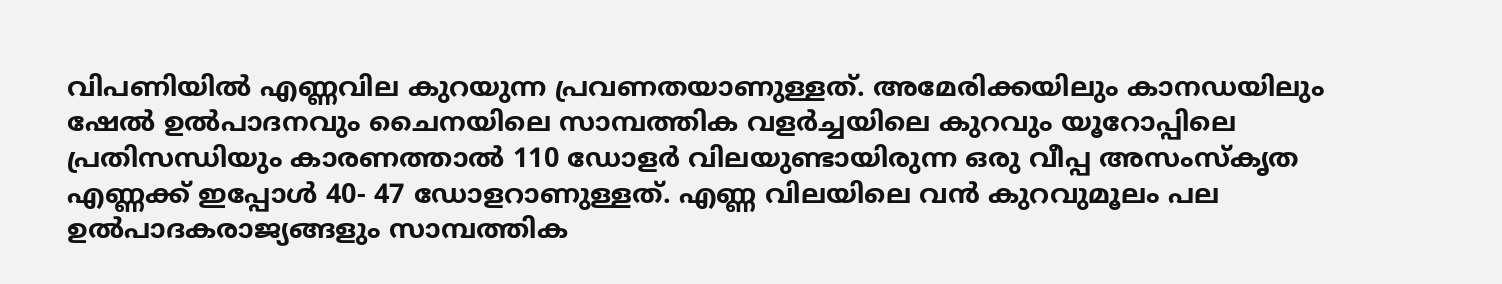വിപണിയില്‍ എണ്ണവില കുറയുന്ന പ്രവണതയാണുള്ളത്. അമേരിക്കയിലും കാനഡയിലും ഷേല്‍ ഉല്‍പാദനവും ചൈനയിലെ സാമ്പത്തിക വളര്‍ച്ചയിലെ കുറവും യൂറോപ്പിലെ പ്രതിസന്ധിയും കാരണത്താല്‍ 110 ഡോളര്‍ വിലയുണ്ടായിരുന്ന ഒരു വീപ്പ അസംസ്കൃത എണ്ണക്ക് ഇപ്പോള്‍ 40- 47 ഡോളറാണുള്ളത്. എണ്ണ വിലയിലെ വന്‍ കുറവുമൂലം പല ഉല്‍പാദകരാജ്യങ്ങളും സാമ്പത്തിക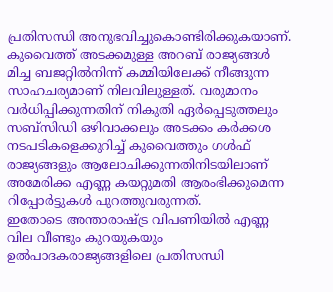പ്രതിസന്ധി അനുഭവിച്ചുകൊണ്ടിരിക്കുകയാണ്. കുവൈത്ത് അടക്കമുള്ള അറബ് രാജ്യങ്ങള്‍ മിച്ച ബജറ്റില്‍നിന്ന് കമ്മിയിലേക്ക് നീങ്ങുന്ന സാഹചര്യമാണ് നിലവിലുള്ളത്. വരുമാനം വര്‍ധിപ്പിക്കുന്നതിന് നികുതി ഏര്‍പ്പെടുത്തലും സബ്സിഡി ഒഴിവാക്കലും അടക്കം കര്‍ക്കശ നടപടികളെക്കുറിച്ച് കുവൈത്തും ഗള്‍ഫ് രാജ്യങ്ങളും ആലോചിക്കുന്നതിനിടയിലാണ് അമേരിക്ക എണ്ണ കയറ്റുമതി ആരംഭിക്കുമെന്ന റിപ്പോര്‍ട്ടുകള്‍ പുറത്തുവരുന്നത്.
ഇതോടെ അന്താരാഷ്ട്ര വിപണിയില്‍ എണ്ണ വില വീണ്ടും കുറയുകയും ഉല്‍പാദകരാജ്യങ്ങളിലെ പ്രതിസന്ധി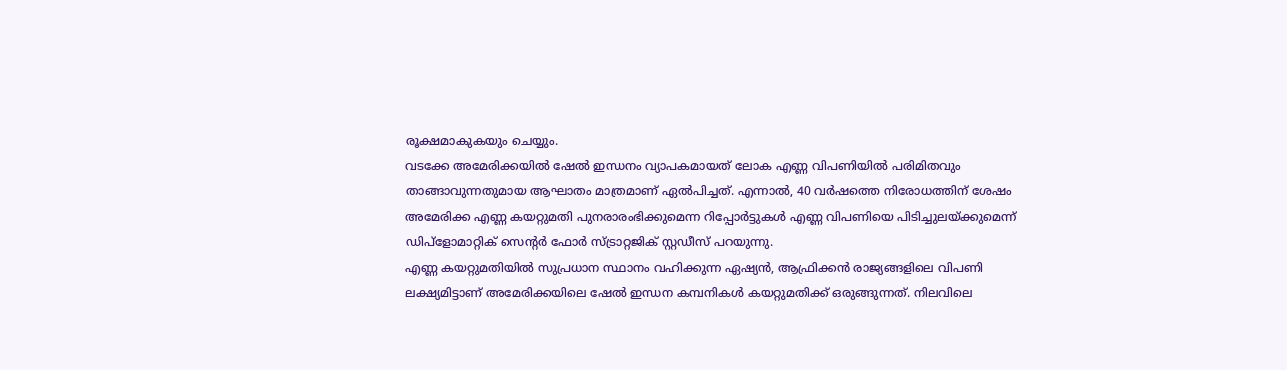രൂക്ഷമാകുകയും ചെയ്യും.
വടക്കേ അമേരിക്കയില്‍ ഷേല്‍ ഇന്ധനം വ്യാപകമായത് ലോക എണ്ണ വിപണിയില്‍ പരിമിതവും താങ്ങാവുന്നതുമായ ആഘാതം മാത്രമാണ് ഏല്‍പിച്ചത്. എന്നാല്‍, 40 വര്‍ഷത്തെ നിരോധത്തിന് ശേഷം അമേരിക്ക എണ്ണ കയറ്റുമതി പുനരാരംഭിക്കുമെന്ന റിപ്പോര്‍ട്ടുകള്‍ എണ്ണ വിപണിയെ പിടിച്ചുലയ്ക്കുമെന്ന് ഡിപ്ളോമാറ്റിക് സെന്‍റര്‍ ഫോര്‍ സ്ട്രാറ്റജിക് സ്റ്റഡീസ് പറയുന്നു.
എണ്ണ കയറ്റുമതിയില്‍ സുപ്രധാന സ്ഥാനം വഹിക്കുന്ന ഏഷ്യന്‍, ആഫ്രിക്കന്‍ രാജ്യങ്ങളിലെ വിപണി ലക്ഷ്യമിട്ടാണ് അമേരിക്കയിലെ ഷേല്‍ ഇന്ധന കമ്പനികള്‍ കയറ്റുമതിക്ക് ഒരുങ്ങുന്നത്. നിലവിലെ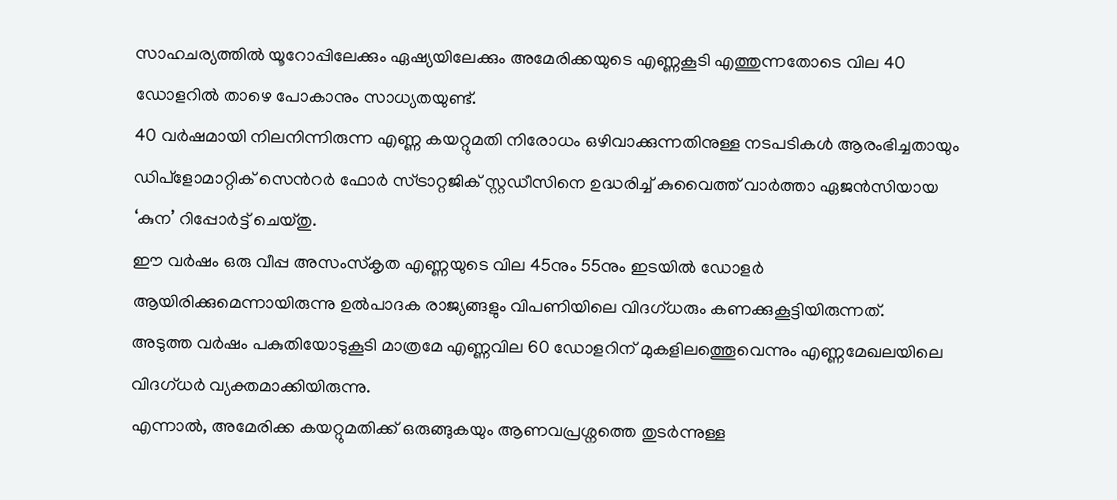സാഹചര്യത്തില്‍ യൂറോപ്പിലേക്കും ഏഷ്യയിലേക്കും അമേരിക്കയുടെ എണ്ണകൂടി എത്തുന്നതോടെ വില 40 ഡോളറില്‍ താഴെ പോകാനും സാധ്യതയുണ്ട്.
40 വര്‍ഷമായി നിലനിന്നിരുന്ന എണ്ണ കയറ്റുമതി നിരോധം ഒഴിവാക്കുന്നതിനുള്ള നടപടികള്‍ ആരംഭിച്ചതായും ഡിപ്ളോമാറ്റിക് സെന്‍റര്‍ ഫോര്‍ സ്ട്രാറ്റജിക് സ്റ്റഡീസിനെ ഉദ്ധരിച്ച് കുവൈത്ത് വാര്‍ത്താ ഏജന്‍സിയായ ‘കുന’ റിപ്പോര്‍ട്ട് ചെയ്തു.
ഈ വര്‍ഷം ഒരു വീപ്പ അസംസ്കൃത എണ്ണയുടെ വില 45നും 55നും ഇടയില്‍ ഡോളര്‍ ആയിരിക്കുമെന്നായിരുന്നു ഉല്‍പാദക രാജ്യങ്ങളും വിപണിയിലെ വിദഗ്ധരും കണക്കുകൂട്ടിയിരുന്നത്.
അടുത്ത വര്‍ഷം പകുതിയോടുകൂടി മാത്രമേ എണ്ണവില 60 ഡോളറിന് മുകളിലത്തെൂവെന്നും എണ്ണമേഖലയിലെ വിദഗ്ധര്‍ വ്യക്തമാക്കിയിരുന്നു.
എന്നാല്‍, അമേരിക്ക കയറ്റുമതിക്ക് ഒരുങ്ങുകയും ആണവപ്രശ്നത്തെ തുടര്‍ന്നുള്ള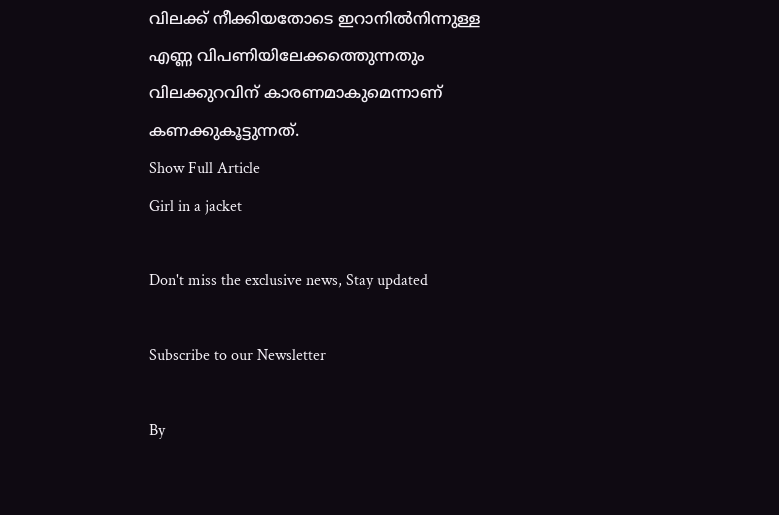വിലക്ക് നീക്കിയതോടെ ഇറാനില്‍നിന്നുള്ള എണ്ണ വിപണിയിലേക്കത്തെുന്നതും വിലക്കുറവിന് കാരണമാകുമെന്നാണ് കണക്കുകൂട്ടുന്നത്.
Show Full Article
Girl in a jacket

Don't miss the exclusive news, Stay updated

Subscribe to our Newsletter

By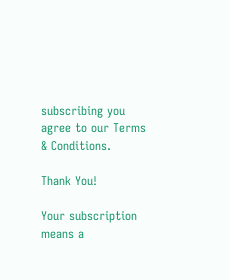subscribing you agree to our Terms & Conditions.

Thank You!

Your subscription means a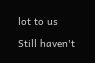lot to us

Still haven't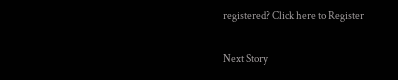registered? Click here to Register

Next Story